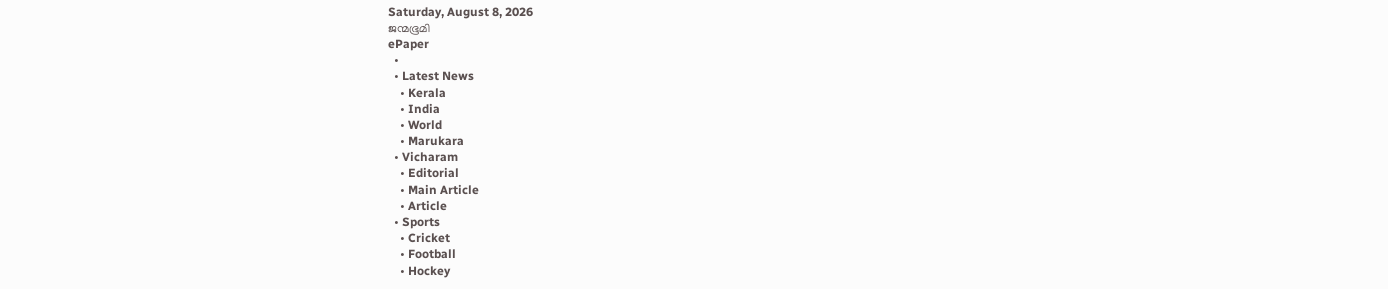Saturday, August 8, 2026
ജന്മഭൂമി
ePaper
  •
  • Latest News
    • Kerala
    • India
    • World
    • Marukara
  • Vicharam
    • Editorial
    • Main Article
    • Article
  • Sports
    • Cricket
    • Football
    • Hockey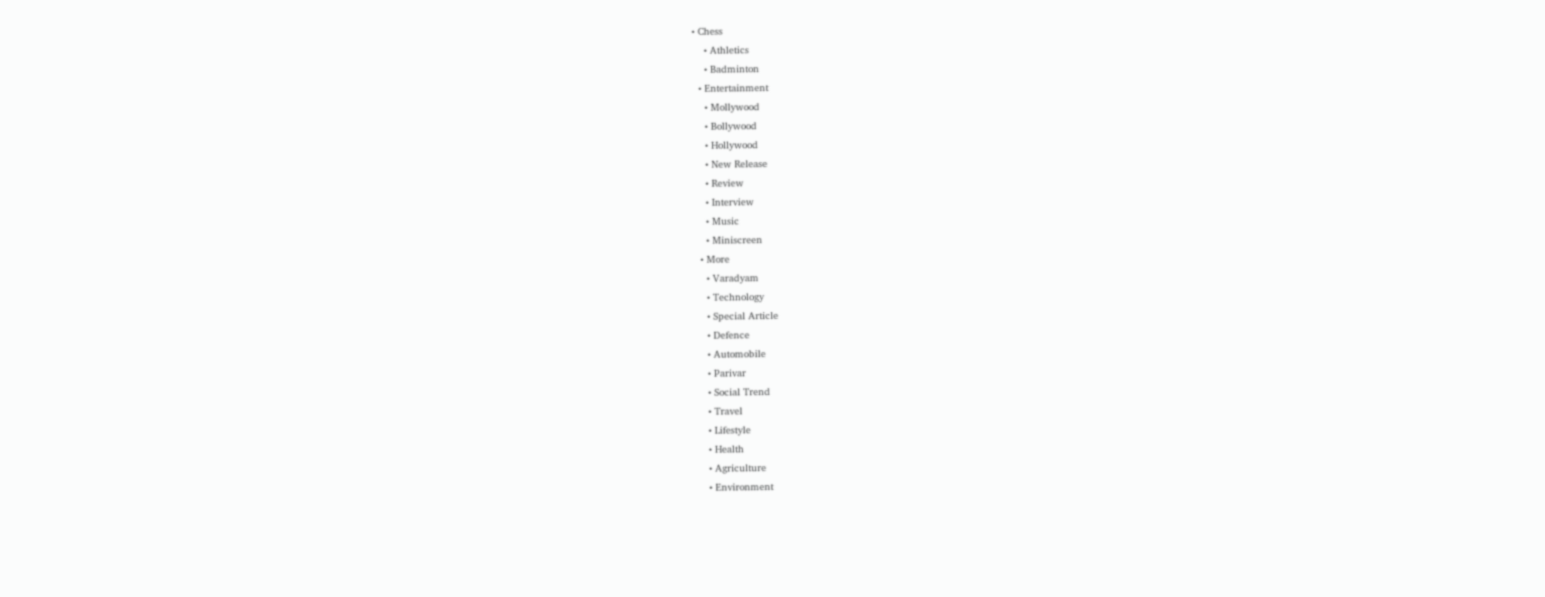• Chess
    • Athletics
    • Badminton
  • Entertainment
    • Mollywood
    • Bollywood
    • Hollywood
    • New Release
    • Review
    • Interview
    • Music
    • Miniscreen
  • More
    • Varadyam
    • Technology
    • Special Article
    • Defence
    • Automobile
    • Parivar
    • Social Trend
    • Travel
    • Lifestyle
    • Health
    • Agriculture
    • Environment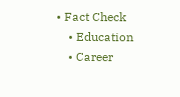• Fact Check
    • Education
    • Career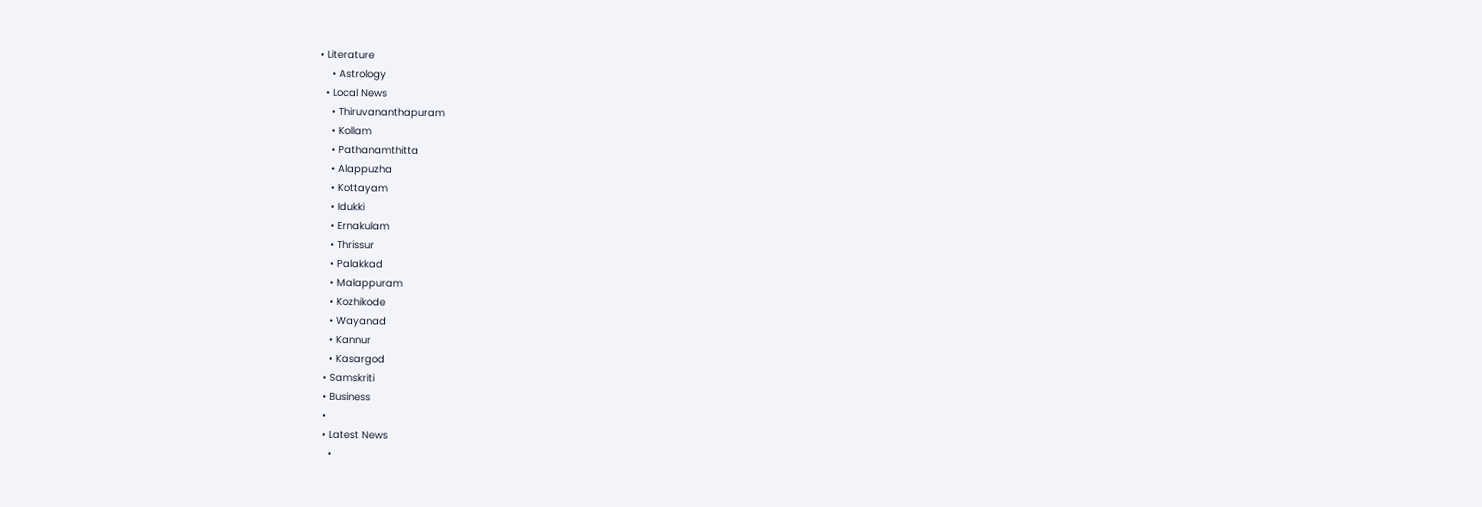• Literature
    • Astrology
  • Local News
    • Thiruvananthapuram
    • Kollam
    • Pathanamthitta
    • Alappuzha
    • Kottayam
    • Idukki
    • Ernakulam
    • Thrissur
    • Palakkad
    • Malappuram
    • Kozhikode
    • Wayanad
    • Kannur
    • Kasargod
  • Samskriti
  • Business
  •
  • Latest News
    •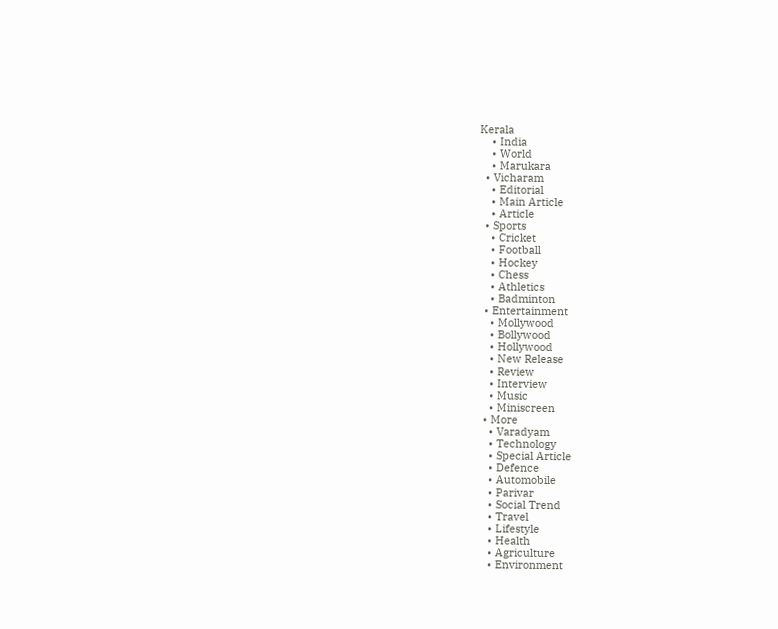Kerala
    • India
    • World
    • Marukara
  • Vicharam
    • Editorial
    • Main Article
    • Article
  • Sports
    • Cricket
    • Football
    • Hockey
    • Chess
    • Athletics
    • Badminton
  • Entertainment
    • Mollywood
    • Bollywood
    • Hollywood
    • New Release
    • Review
    • Interview
    • Music
    • Miniscreen
  • More
    • Varadyam
    • Technology
    • Special Article
    • Defence
    • Automobile
    • Parivar
    • Social Trend
    • Travel
    • Lifestyle
    • Health
    • Agriculture
    • Environment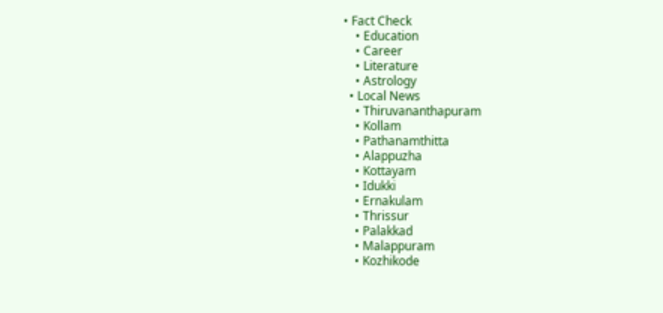• Fact Check
    • Education
    • Career
    • Literature
    • Astrology
  • Local News
    • Thiruvananthapuram
    • Kollam
    • Pathanamthitta
    • Alappuzha
    • Kottayam
    • Idukki
    • Ernakulam
    • Thrissur
    • Palakkad
    • Malappuram
    • Kozhikode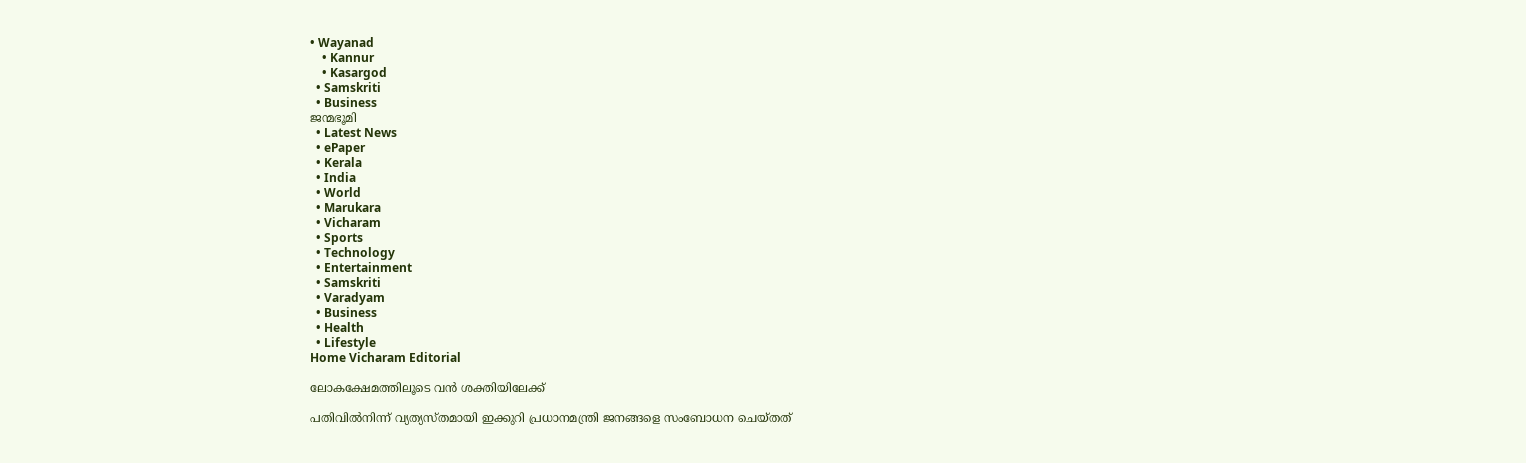• Wayanad
    • Kannur
    • Kasargod
  • Samskriti
  • Business
ജന്മഭൂമി
  • Latest News
  • ePaper
  • Kerala
  • India
  • World
  • Marukara
  • Vicharam
  • Sports
  • Technology
  • Entertainment
  • Samskriti
  • Varadyam
  • Business
  • Health
  • Lifestyle
Home Vicharam Editorial

ലോകക്ഷേമത്തിലൂടെ വന്‍ ശക്തിയിലേക്ക്

പതിവില്‍നിന്ന് വ്യത്യസ്തമായി ഇക്കുറി പ്രധാനമന്ത്രി ജനങ്ങളെ സംബോധന ചെയ്തത്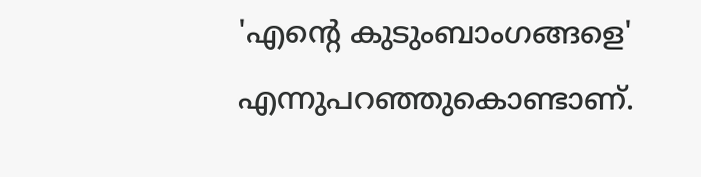'എന്റെ കുടുംബാംഗങ്ങളെ' എന്നുപറഞ്ഞുകൊണ്ടാണ്.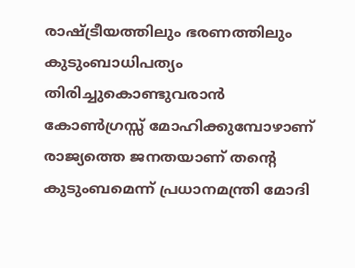രാഷ്‌ട്രീയത്തിലും ഭരണത്തിലും കുടുംബാധിപത്യം തിരിച്ചുകൊണ്ടുവരാന്‍ കോണ്‍ഗ്രസ്സ് മോഹിക്കുമ്പോഴാണ് രാജ്യത്തെ ജനതയാണ് തന്റെ കുടുംബമെന്ന് പ്രധാനമന്ത്രി മോദി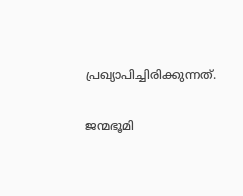പ്രഖ്യാപിച്ചിരിക്കുന്നത്.

ജന്മഭൂമി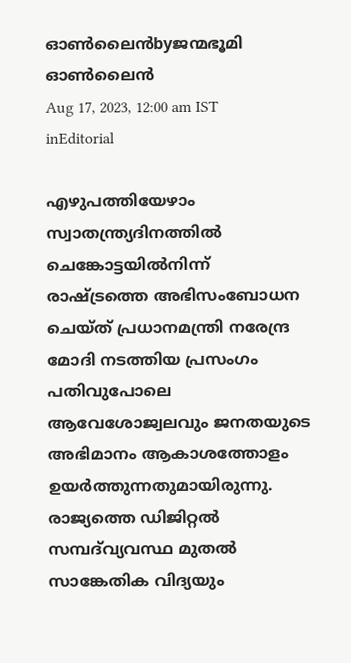ഓണ്‍ലൈന്‍byജന്മഭൂമി ഓണ്‍ലൈന്‍
Aug 17, 2023, 12:00 am IST
inEditorial

എഴുപത്തിയേഴാം സ്വാതന്ത്ര്യദിനത്തില്‍ ചെങ്കോട്ടയില്‍നിന്ന് രാഷ്‌ട്രത്തെ അഭിസംബോധന ചെയ്ത് പ്രധാനമന്ത്രി നരേന്ദ്ര മോദി നടത്തിയ പ്രസംഗം പതിവുപോലെ ആവേശോജ്വലവും ജനതയുടെ അഭിമാനം ആകാശത്തോളം ഉയര്‍ത്തുന്നതുമായിരുന്നു. രാജ്യത്തെ ഡിജിറ്റല്‍ സമ്പദ്‌വ്യവസ്ഥ മുതല്‍ സാങ്കേതിക വിദ്യയും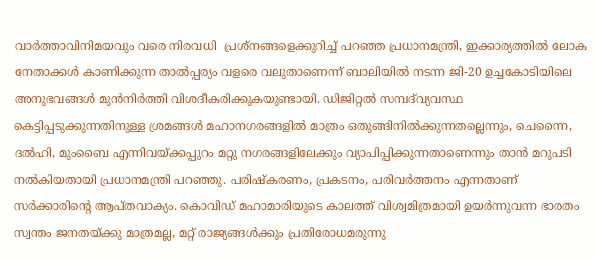വാര്‍ത്താവിനിമയവും വരെ നിരവധി  പ്രശ്‌നങ്ങളെക്കുറിച്ച് പറഞ്ഞ പ്രധാനമന്ത്രി, ഇക്കാര്യത്തില്‍ ലോക നേതാക്കള്‍ കാണിക്കുന്ന താല്‍പ്പര്യം വളരെ വലുതാണെന്ന് ബാലിയില്‍ നടന്ന ജി-20 ഉച്ചകോടിയിലെ അനുഭവങ്ങള്‍ മുന്‍നിര്‍ത്തി വിശദീകരിക്കുകയുണ്ടായി. ഡിജിറ്റല്‍ സമ്പദ്‌വ്യവസ്ഥ കെട്ടിപ്പടുക്കുന്നതിനുള്ള ശ്രമങ്ങള്‍ മഹാനഗരങ്ങളില്‍ മാത്രം ഒതുങ്ങിനില്‍ക്കുന്നതല്ലെന്നും, ചെന്നൈ, ദല്‍ഹി, മുംബൈ എന്നിവയ്‌ക്കപ്പുറം മറ്റു നഗരങ്ങളിലേക്കും വ്യാപിപ്പിക്കുന്നതാണെന്നും താന്‍ മറുപടി നല്‍കിയതായി പ്രധാനമന്ത്രി പറഞ്ഞു. പരിഷ്‌കരണം, പ്രകടനം, പരിവര്‍ത്തനം എന്നതാണ് സര്‍ക്കാരിന്റെ ആപ്തവാക്യം. കൊവിഡ് മഹാമാരിയുടെ കാലത്ത് വിശ്വമിത്രമായി ഉയര്‍ന്നുവന്ന ഭാരതം സ്വന്തം ജനതയ്‌ക്കു മാത്രമല്ല, മറ്റ് രാജ്യങ്ങള്‍ക്കും പ്രതിരോധമരുന്നു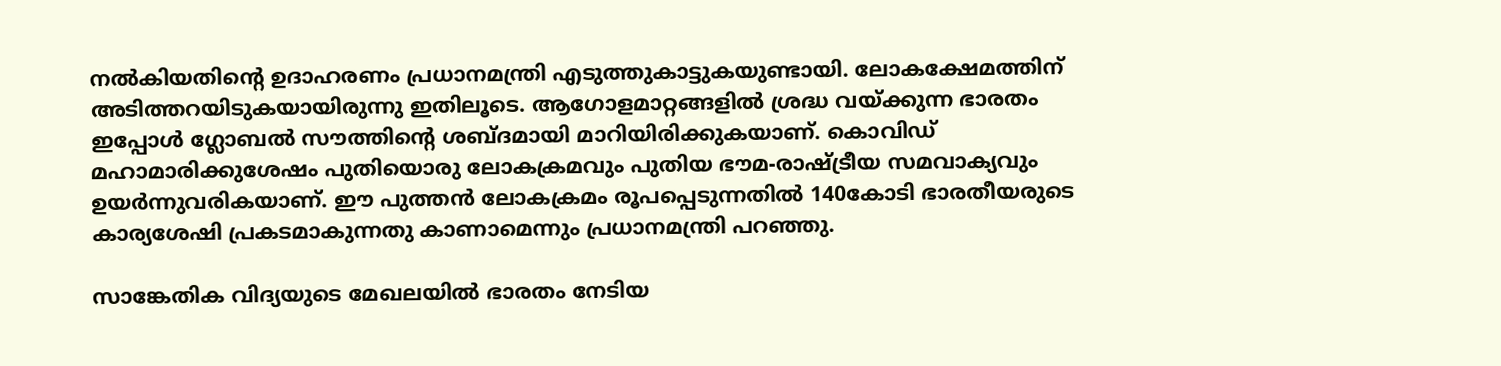നല്‍കിയതിന്റെ ഉദാഹരണം പ്രധാനമന്ത്രി എടുത്തുകാട്ടുകയുണ്ടായി. ലോകക്ഷേമത്തിന് അടിത്തറയിടുകയായിരുന്നു ഇതിലൂടെ. ആഗോളമാറ്റങ്ങളില്‍ ശ്രദ്ധ വയ്‌ക്കുന്ന ഭാരതം ഇപ്പോള്‍ ഗ്ലോബല്‍ സൗത്തിന്റെ ശബ്ദമായി മാറിയിരിക്കുകയാണ്. കൊവിഡ് മഹാമാരിക്കുശേഷം പുതിയൊരു ലോകക്രമവും പുതിയ ഭൗമ-രാഷ്‌ട്രീയ സമവാക്യവും ഉയര്‍ന്നുവരികയാണ്. ഈ പുത്തന്‍ ലോകക്രമം രൂപപ്പെടുന്നതില്‍ 140കോടി ഭാരതീയരുടെ കാര്യശേഷി പ്രകടമാകുന്നതു കാണാമെന്നും പ്രധാനമന്ത്രി പറഞ്ഞു.

സാങ്കേതിക വിദ്യയുടെ മേഖലയില്‍ ഭാരതം നേടിയ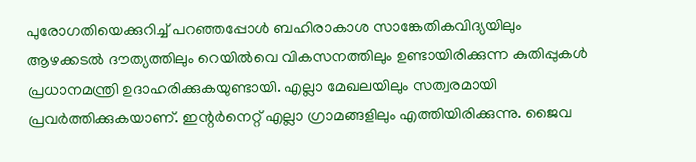പുരോഗതിയെക്കുറിച്ച് പറഞ്ഞപ്പോള്‍ ബഹിരാകാശ സാങ്കേതികവിദ്യയിലും ആഴക്കടല്‍ ദൗത്യത്തിലും റെയില്‍വെ വികസനത്തിലും ഉണ്ടായിരിക്കുന്ന കുതിപ്പുകള്‍ പ്രധാനമന്ത്രി ഉദാഹരിക്കുകയുണ്ടായി. എല്ലാ മേഖലയിലും സത്വരമായി പ്രവര്‍ത്തിക്കുകയാണ്. ഇന്റര്‍നെറ്റ് എല്ലാ ഗ്രാമങ്ങളിലും എത്തിയിരിക്കുന്നു. ജൈവ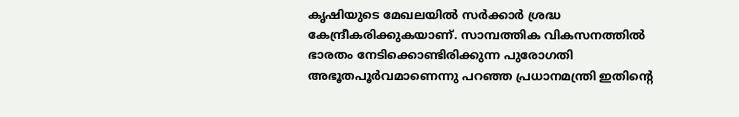കൃഷിയുടെ മേഖലയില്‍ സര്‍ക്കാര്‍ ശ്രദ്ധ കേന്ദ്രീകരിക്കുകയാണ്. സാമ്പത്തിക വികസനത്തില്‍  ഭാരതം നേടിക്കൊണ്ടിരിക്കുന്ന പുരോഗതി അഭൂതപൂര്‍വമാണെന്നു പറഞ്ഞ പ്രധാനമന്ത്രി ഇതിന്റെ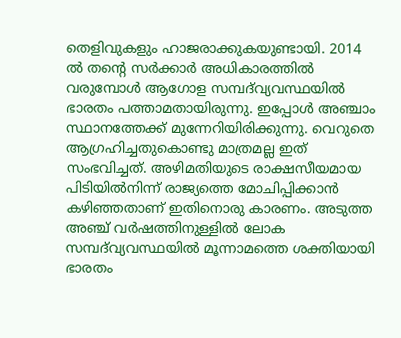തെളിവുകളും ഹാജരാക്കുകയുണ്ടായി. 2014 ല്‍ തന്റെ സര്‍ക്കാര്‍ അധികാരത്തില്‍ വരുമ്പോള്‍ ആഗോള സമ്പദ്‌വ്യവസ്ഥയില്‍ ഭാരതം പത്താമതായിരുന്നു. ഇപ്പോള്‍ അഞ്ചാം സ്ഥാനത്തേക്ക് മുന്നേറിയിരിക്കുന്നു. വെറുതെ ആഗ്രഹിച്ചതുകൊണ്ടു മാത്രമല്ല ഇത് സംഭവിച്ചത്. അഴിമതിയുടെ രാക്ഷസീയമായ പിടിയില്‍നിന്ന് രാജ്യത്തെ മോചിപ്പിക്കാന്‍ കഴിഞ്ഞതാണ് ഇതിനൊരു കാരണം. അടുത്ത അഞ്ച് വര്‍ഷത്തിനുള്ളില്‍ ലോക സമ്പദ്‌വ്യവസ്ഥയില്‍ മൂന്നാമത്തെ ശക്തിയായി ഭാരതം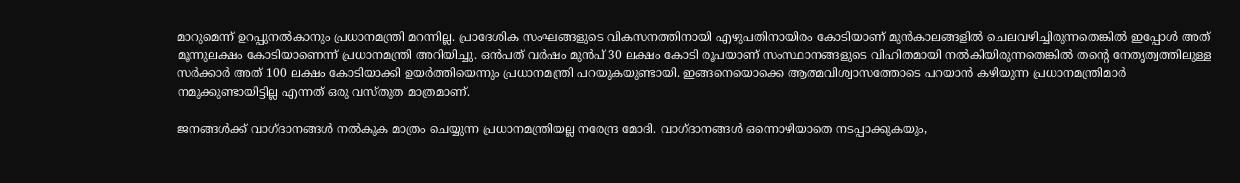മാറുമെന്ന് ഉറപ്പുനല്‍കാനും പ്രധാനമന്ത്രി മറന്നില്ല. പ്രാദേശിക സംഘങ്ങളുടെ വികസനത്തിനായി എഴുപതിനായിരം കോടിയാണ് മുന്‍കാലങ്ങളില്‍ ചെലവഴിച്ചിരുന്നതെങ്കില്‍ ഇപ്പോള്‍ അത് മൂന്നുലക്ഷം കോടിയാണെന്ന് പ്രധാനമന്ത്രി അറിയിച്ചു. ഒന്‍പത് വര്‍ഷം മുന്‍പ് 30 ലക്ഷം കോടി രൂപയാണ് സംസ്ഥാനങ്ങളുടെ വിഹിതമായി നല്‍കിയിരുന്നതെങ്കില്‍ തന്റെ നേതൃത്വത്തിലുള്ള സര്‍ക്കാര്‍ അത് 100 ലക്ഷം കോടിയാക്കി ഉയര്‍ത്തിയെന്നും പ്രധാനമന്ത്രി പറയുകയുണ്ടായി. ഇങ്ങനെയൊക്കെ ആത്മവിശ്വാസത്തോടെ പറയാന്‍ കഴിയുന്ന പ്രധാനമന്ത്രിമാര്‍ നമുക്കുണ്ടായിട്ടില്ല എന്നത് ഒരു വസ്തുത മാത്രമാണ്.

ജനങ്ങള്‍ക്ക് വാഗ്ദാനങ്ങള്‍ നല്‍കുക മാത്രം ചെയ്യുന്ന പ്രധാനമന്ത്രിയല്ല നരേന്ദ്ര മോദി. വാഗ്ദാനങ്ങള്‍ ഒന്നൊഴിയാതെ നടപ്പാക്കുകയും,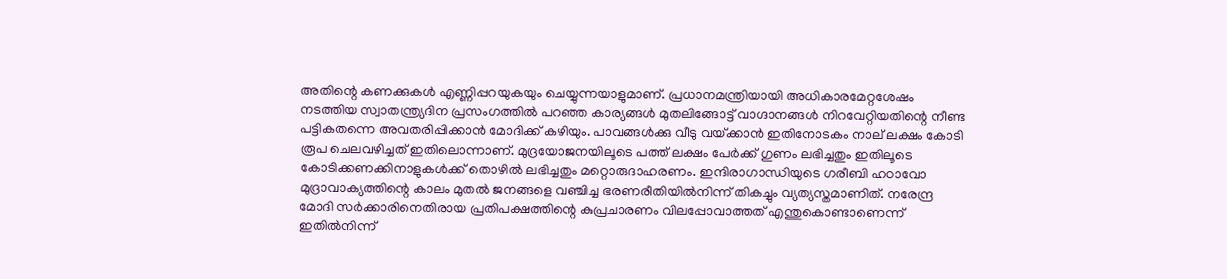അതിന്റെ കണക്കുകള്‍ എണ്ണിപ്പറയുകയും ചെയ്യുന്നയാളുമാണ്. പ്രധാനമന്ത്രിയായി അധികാരമേറ്റശേഷം നടത്തിയ സ്വാതന്ത്ര്യദിന പ്രസംഗത്തില്‍ പറഞ്ഞ കാര്യങ്ങള്‍ മുതലിങ്ങോട്ട് വാഗ്ദാനങ്ങള്‍ നിറവേറ്റിയതിന്റെ നീണ്ട പട്ടികതന്നെ അവതരിപ്പിക്കാന്‍ മോദിക്ക് കഴിയും. പാവങ്ങള്‍ക്കു വീടു വയ്‌ക്കാന്‍ ഇതിനോടകം നാല് ലക്ഷം കോടി രൂപ ചെലവഴിച്ചത് ഇതിലൊന്നാണ്. മുദ്രയോജനയിലൂടെ പത്ത് ലക്ഷം പേര്‍ക്ക് ഗുണം ലഭിച്ചതും ഇതിലൂടെ കോടിക്കണക്കിനാളുകള്‍ക്ക് തൊഴില്‍ ലഭിച്ചതും മറ്റൊരുദാഹരണം. ഇന്ദിരാഗാന്ധിയുടെ ഗരീബി ഹഠാവോ മുദ്രാവാക്യത്തിന്റെ കാലം മുതല്‍ ജനങ്ങളെ വഞ്ചിച്ച ഭരണരീതിയില്‍നിന്ന് തികച്ചും വ്യത്യസ്തമാണിത്. നരേന്ദ്ര മോദി സര്‍ക്കാരിനെതിരായ പ്രതിപക്ഷത്തിന്റെ കുപ്രചാരണം വിലപ്പോവാത്തത് എന്തുകൊണ്ടാണെന്ന് ഇതില്‍നിന്ന്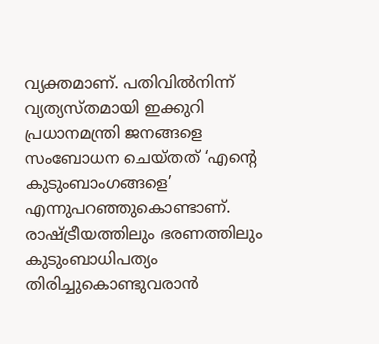വ്യക്തമാണ്. പതിവില്‍നിന്ന് വ്യത്യസ്തമായി ഇക്കുറി പ്രധാനമന്ത്രി ജനങ്ങളെ സംബോധന ചെയ്തത് ‘എന്റെ കുടുംബാംഗങ്ങളെ’ എന്നുപറഞ്ഞുകൊണ്ടാണ്. രാഷ്‌ട്രീയത്തിലും ഭരണത്തിലും കുടുംബാധിപത്യം തിരിച്ചുകൊണ്ടുവരാന്‍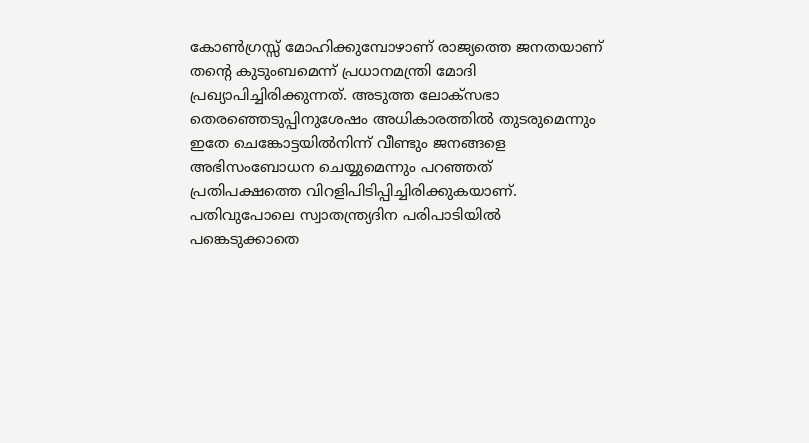കോണ്‍ഗ്രസ്സ് മോഹിക്കുമ്പോഴാണ് രാജ്യത്തെ ജനതയാണ് തന്റെ കുടുംബമെന്ന് പ്രധാനമന്ത്രി മോദി പ്രഖ്യാപിച്ചിരിക്കുന്നത്. അടുത്ത ലോക്‌സഭാ തെരഞ്ഞെടുപ്പിനുശേഷം അധികാരത്തില്‍ തുടരുമെന്നും ഇതേ ചെങ്കോട്ടയില്‍നിന്ന് വീണ്ടും ജനങ്ങളെ അഭിസംബോധന ചെയ്യുമെന്നും പറഞ്ഞത് പ്രതിപക്ഷത്തെ വിറളിപിടിപ്പിച്ചിരിക്കുകയാണ്. പതിവുപോലെ സ്വാതന്ത്ര്യദിന പരിപാടിയില്‍ പങ്കെടുക്കാതെ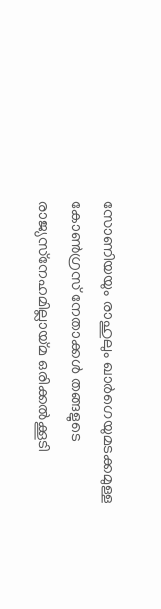സോണിയയും രാഹുലും ഖാര്‍ഗെയുമടക്കമുള്ള കോണ്‍ഗ്രസ് നേതാക്കള്‍ തങ്ങളുടെ രാജ്യസ്‌നേഹമില്ലായ്‌മ ഒരിക്കല്‍ക്കൂടി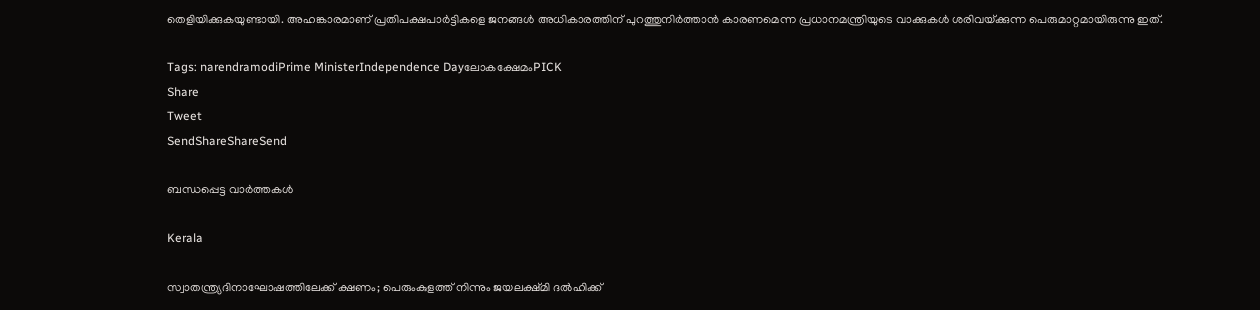തെളിയിക്കുകയുണ്ടായി. അഹങ്കാരമാണ് പ്രതിപക്ഷപാര്‍ട്ടികളെ ജനങ്ങള്‍ അധികാരത്തിന് പുറത്തുനിര്‍ത്താന്‍ കാരണമെന്ന പ്രധാനമന്ത്രിയുടെ വാക്കുകള്‍ ശരിവയ്‌ക്കുന്ന പെരുമാറ്റമായിരുന്നു ഇത്.

Tags: narendramodiPrime MinisterIndependence Dayലോകക്ഷേമംPICK
Share
Tweet
SendShareShareSend

ബന്ധപ്പെട്ട വാര്‍ത്തകള്‍

Kerala

സ്വാതന്ത്ര്യദിനാഘോഷത്തിലേക്ക് ക്ഷണം; പെരുംകുളത്ത് നിന്നും ജയലക്ഷ്മി ദൽഹിക്ക്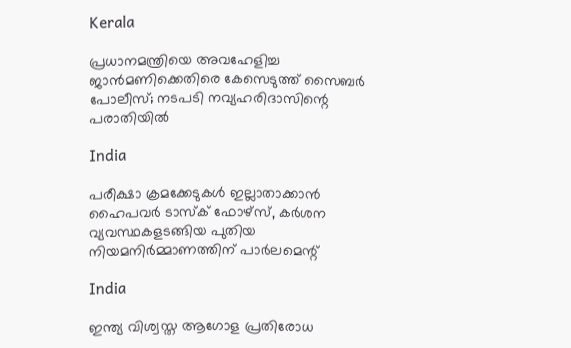Kerala

പ്രധാനമന്ത്രിയെ അവഹേളിച്ച ജാൻമണിക്കെതിരെ കേസെടുത്ത് സൈബർ പോലീസ്; നടപടി നവ്യഹരിദാസിന്റെ പരാതിയിൽ

India

പരീക്ഷാ ക്രമക്കേടുകള്‍ ഇല്ലാതാക്കാന്‍ ഹൈപവര്‍ ടാസ്‌ക് ഫോഴ്സ്, കര്‍ശന വ്യവസ്ഥകളടങ്ങിയ പുതിയ നിയമനിര്‍മ്മാണത്തിന് പാര്‍ലമെന്റ്

India

ഇന്ത്യ വിശ്വസ്ത ആഗോള പ്രതിരോധ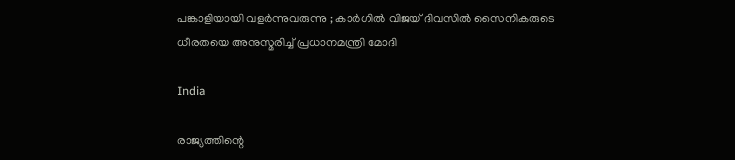പങ്കാളിയായി വളർന്നുവരുന്നു ; കാർഗിൽ വിജയ് ദിവസിൽ സൈനികരുടെ ധീരതയെ അനുസ്മരിച്ച് പ്രധാനമന്ത്രി മോദി

India

രാജ്യത്തിന്റെ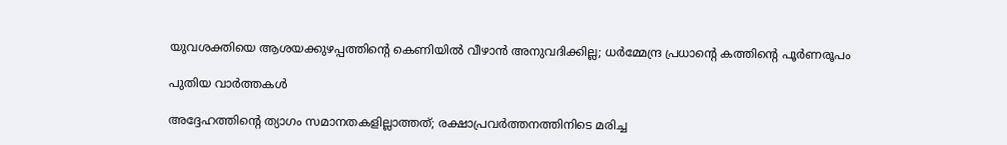യുവശക്തിയെ ആശയക്കുഴപ്പത്തിന്റെ കെണിയിൽ വീഴാൻ അനുവദിക്കില്ല; ധർമ്മേന്ദ്ര പ്രധാന്റെ കത്തിന്റെ പൂർണരൂപം

പുതിയ വാര്‍ത്തകള്‍

അദ്ദേഹത്തിന്റെ ത്യാഗം സമാനതകളില്ലാത്തത്; രക്ഷാപ്രവർത്തനത്തിനിടെ മരിച്ച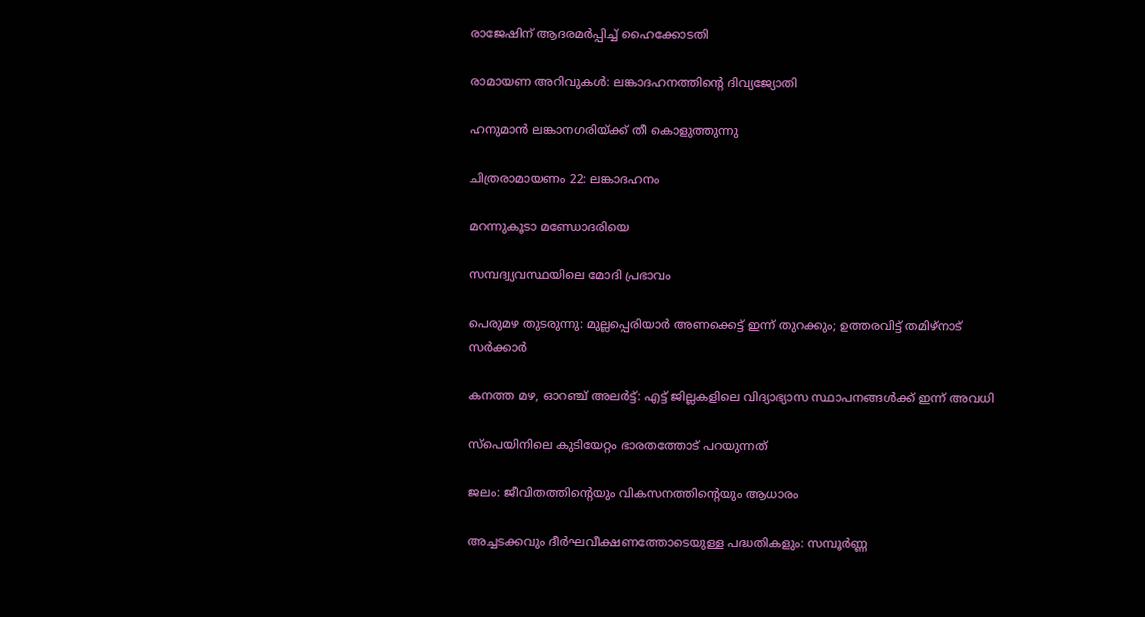രാജേഷിന് ആദരമർപ്പിച്ച് ഹൈക്കോടതി

രാമായണ അറിവുകള്‍: ലങ്കാദഹനത്തിന്റെ ദിവ്യജ്യോതി

ഹനുമാന്‍ ലങ്കാനഗരിയ്ക്ക് തീ കൊളുത്തുന്നു

ചിത്രരാമായണം 22: ലങ്കാദഹനം

മറന്നുകൂടാ മണ്ഡോദരിയെ

സമ്പദ്വ്യവസ്ഥയിലെ മോദി പ്രഭാവം

പെരുമഴ തുടരുന്നു: മുല്ലപ്പെരിയാർ അണക്കെട്ട് ഇന്ന് തുറക്കും; ഉത്തരവിട്ട് തമിഴ്നാട് സർക്കാർ

കനത്ത മഴ, ഓറഞ്ച് അലർട്ട്: എട്ട് ജില്ലകളിലെ വിദ്യാഭ്യാസ സ്ഥാപനങ്ങൾക്ക് ഇന്ന് അവധി

സ്‌പെയിനിലെ കുടിയേറ്റം ഭാരതത്തോട് പറയുന്നത്

ജലം: ജീവിതത്തിന്റെയും വികസനത്തിന്റെയും ആധാരം

അച്ചടക്കവും ദീർഘവീക്ഷണത്തോടെയുള്ള പദ്ധതികളും: സമ്പൂർണ്ണ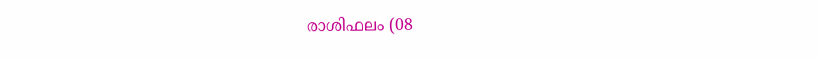രാശിഫലം (08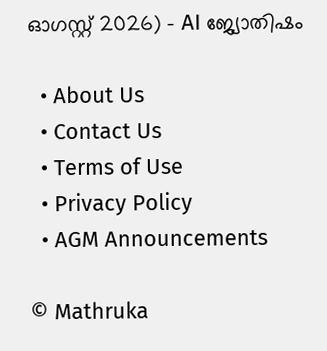ഓഗസ്റ്റ് 2026) – AI ജ്യോതിഷം

  • About Us
  • Contact Us
  • Terms of Use
  • Privacy Policy
  • AGM Announcements

© Mathruka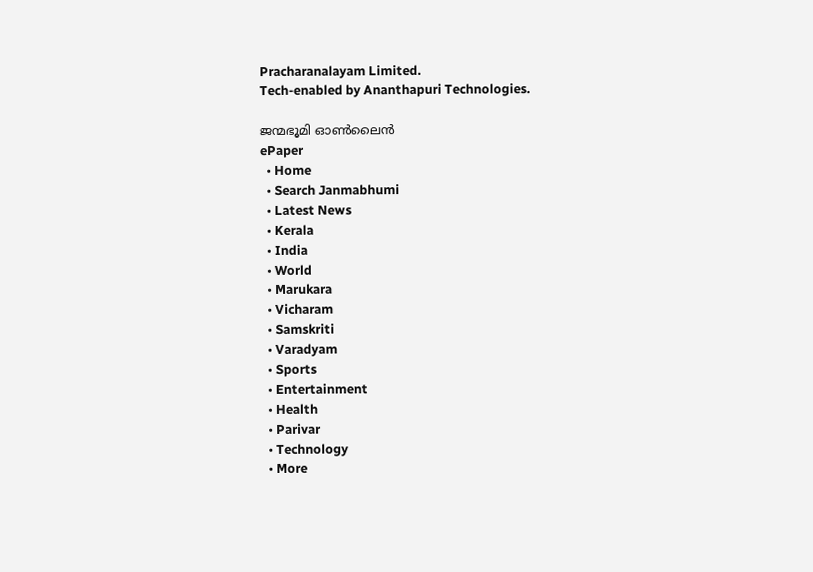Pracharanalayam Limited.
Tech-enabled by Ananthapuri Technologies.

ജന്മഭൂമി ഓണ്‍ലൈന്‍
ePaper
  • Home
  • Search Janmabhumi
  • Latest News
  • Kerala
  • India
  • World
  • Marukara
  • Vicharam
  • Samskriti
  • Varadyam
  • Sports
  • Entertainment
  • Health
  • Parivar
  • Technology
  • More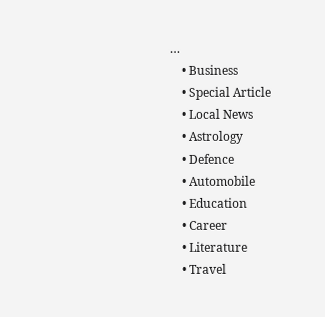…
    • Business
    • Special Article
    • Local News
    • Astrology
    • Defence
    • Automobile
    • Education
    • Career
    • Literature
    • Travel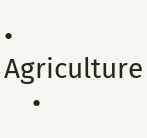• Agriculture
    •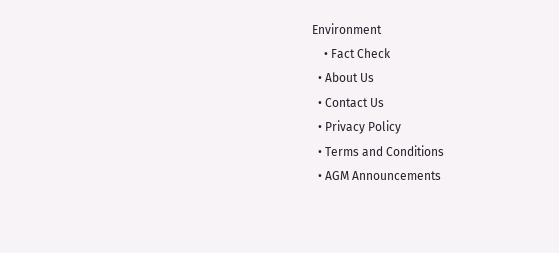Environment
    • Fact Check
  • About Us
  • Contact Us
  • Privacy Policy
  • Terms and Conditions
  • AGM Announcements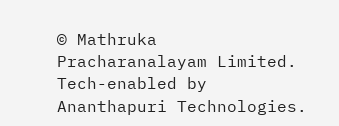© Mathruka Pracharanalayam Limited.
Tech-enabled by Ananthapuri Technologies.